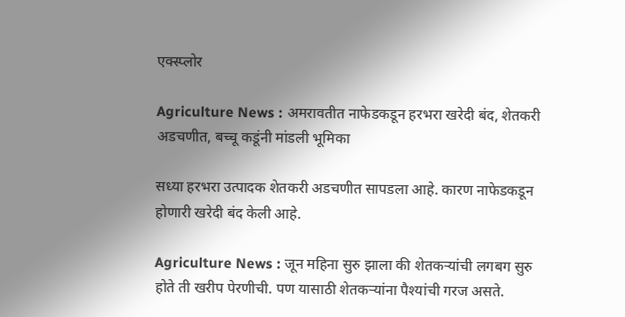एक्स्प्लोर

Agriculture News : अमरावतीत नाफेडकडून हरभरा खरेदी बंद, शेतकरी अडचणीत, बच्चू कडूंनी मांडली भूमिका

सध्या हरभरा उत्पादक शेतकरी अडचणीत सापडला आहे. कारण नाफेडकडून होणारी खरेदी बंद केली आहे.

Agriculture News : जून महिना सुरु झाला की शेतकऱ्यांची लगबग सुरु होते ती खरीप पेरणीची. पण यासाठी शेतकऱ्यांना पैश्यांची गरज असते.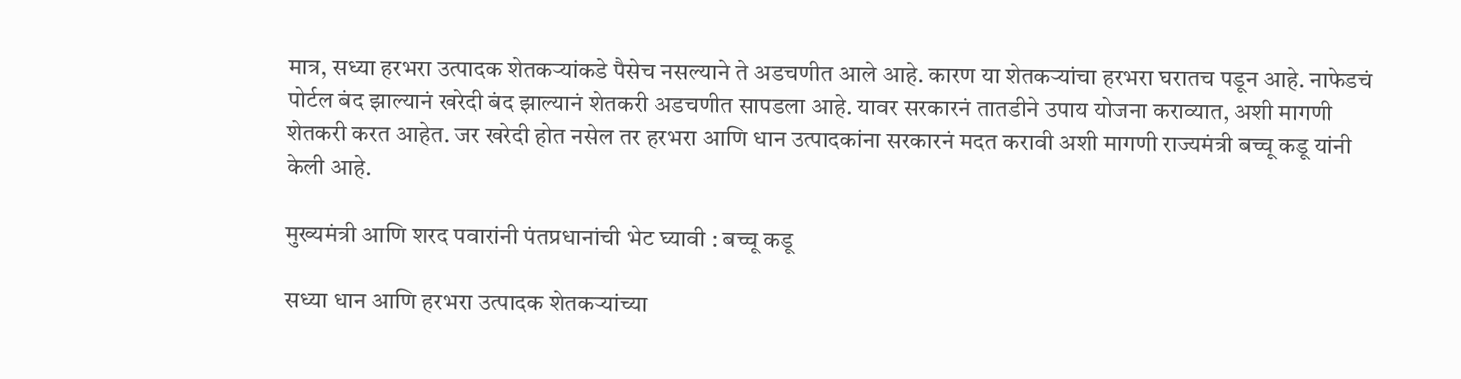मात्र, सध्या हरभरा उत्पादक शेतकऱ्यांकडे पैसेच नसल्याने ते अडचणीत आले आहे. कारण या शेतकऱ्यांचा हरभरा घरातच पडून आहे. नाफेडचं पोर्टल बंद झाल्यानं खरेदी बंद झाल्यानं शेतकरी अडचणीत सापडला आहे. यावर सरकारनं तातडीने उपाय योजना कराव्यात, अशी मागणी शेतकरी करत आहेत. जर खरेदी होत नसेल तर हरभरा आणि धान उत्पादकांना सरकारनं मदत करावी अशी मागणी राज्यमंत्री बच्चू कडू यांनी केली आहे.

मुख्यमंत्री आणि शरद पवारांनी पंतप्रधानांची भेट घ्यावी : बच्चू कडू

सध्या धान आणि हरभरा उत्पादक शेतकऱ्यांच्या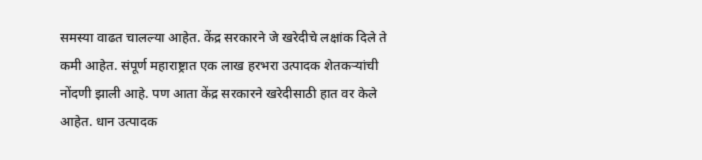समस्या वाढत चालल्या आहेत. केंद्र सरकारने जे खरेदीचे लक्षांक दिले ते कमी आहेत. संपूर्ण महाराष्ट्रात एक लाख हरभरा उत्पादक शेतकऱ्यांची नोंदणी झाली आहे. पण आता केंद्र सरकारने खरेदीसाठी हात वर केले आहेत. धान उत्पादक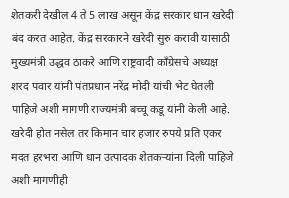शेतकरी देखील 4 ते 5 लाख असून केंद्र सरकार धान खरेदी बंद करत आहेत. केंद्र सरकारने खरेदी सुरु करावी यासाठी मुख्यमंत्री उद्धव ठाकरे आणि राष्ट्रवादी काँग्रेसचे अध्यक्ष शरद पवार यांनी पंतप्रधान नरेंद्र मोदी यांची भेट घेतली पाहिजे अशी मागणी राज्यमंत्री बच्चू कडू यांनी केली आहे. खरेदी होत नसेल तर किमान चार हजार रुपये प्रति एकर मदत हरभरा आणि धान उत्पादक शेतकऱ्यांना दिली पाहिजे अशी मागणीही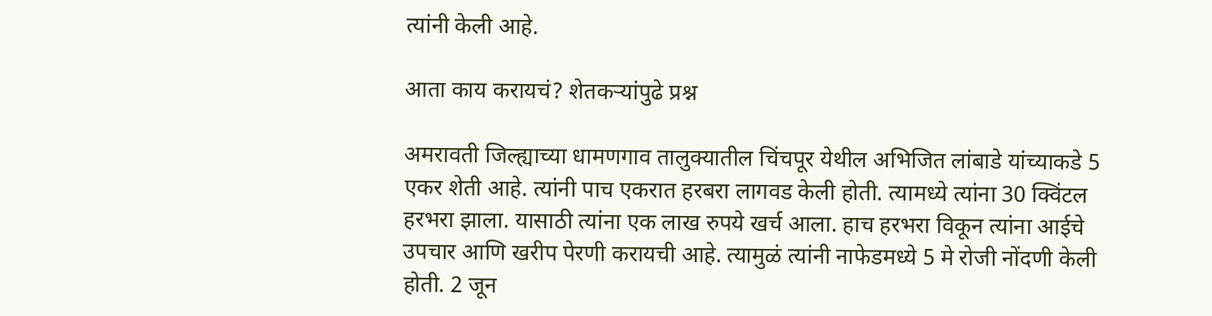त्यांनी केली आहे.

आता काय करायचं? शेतकऱ्यांपुढे प्रश्न

अमरावती जिल्ह्याच्या धामणगाव तालुक्यातील चिंचपूर येथील अभिजित लांबाडे यांच्याकडे 5 एकर शेती आहे. त्यांनी पाच एकरात हरबरा लागवड केली होती. त्यामध्ये त्यांना 30 क्विंटल हरभरा झाला. यासाठी त्यांना एक लाख रुपये खर्च आला. हाच हरभरा विकून त्यांना आईचे उपचार आणि खरीप पेरणी करायची आहे. त्यामुळं त्यांनी नाफेडमध्ये 5 मे रोजी नोंदणी केली होती. 2 जून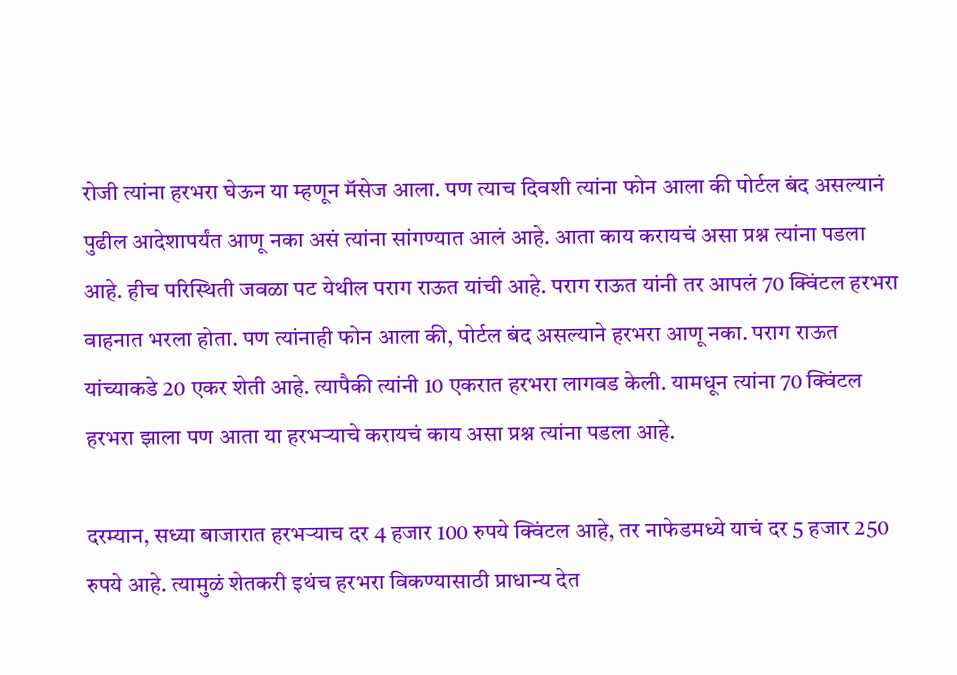रोजी त्यांना हरभरा घेऊन या म्हणून मॅसेज आला. पण त्याच दिवशी त्यांना फोन आला की पोर्टल बंद असल्यानं पुढील आदेशापर्यंत आणू नका असं त्यांना सांगण्यात आलं आहे. आता काय करायचं असा प्रश्न त्यांना पडला आहे. हीच परिस्थिती जवळा पट येथील पराग राऊत यांची आहे. पराग राऊत यांनी तर आपलं 70 क्विंटल हरभरा वाहनात भरला होता. पण त्यांनाही फोन आला की, पोर्टल बंद असल्याने हरभरा आणू नका. पराग राऊत यांच्याकडे 20 एकर शेती आहे. त्यापैकी त्यांनी 10 एकरात हरभरा लागवड केली. यामधून त्यांना 70 क्विंटल हरभरा झाला पण आता या हरभऱ्याचे करायचं काय असा प्रश्न त्यांना पडला आहे.

दरम्यान, सध्या बाजारात हरभऱ्याच दर 4 हजार 100 रुपये क्विंटल आहे, तर नाफेडमध्ये याचं दर 5 हजार 250 रुपये आहे. त्यामुळं शेतकरी इथंच हरभरा विकण्यासाठी प्राधान्य देत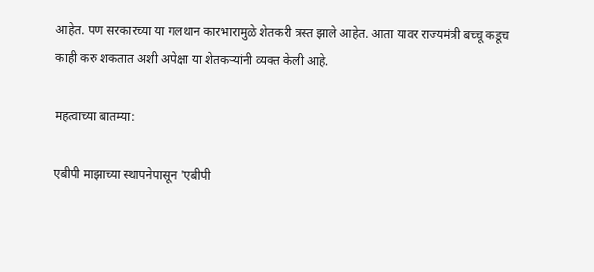आहेत. पण सरकारच्या या गलथान कारभारामुळे शेतकरी त्रस्त झाले आहेत. आता यावर राज्यमंत्री बच्चू कडूच काही करु शकतात अशी अपेक्षा या शेतकऱ्यांनी व्यक्त केली आहे.

महत्वाच्या बातम्या:

एबीपी माझाच्या स्थापनेपासून 'एबीपी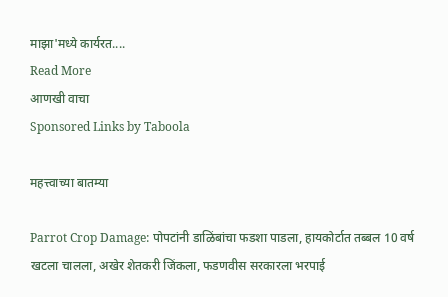माझा'मध्ये कार्यरत....
Read More
आणखी वाचा
Sponsored Links by Taboola

महत्त्वाच्या बातम्या

Parrot Crop Damage: पोपटांनी डाळिंबांचा फडशा पाडला, हायकोर्टात तब्बल 10 वर्ष खटला चालला, अखेर शेतकरी जिंकला, फडणवीस सरकारला भरपाई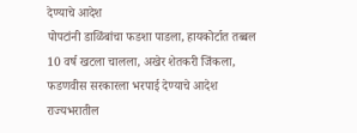देण्याचे आदेश
पोपटांनी डाळिंबांचा फडशा पाडला, हायकोर्टात तब्बल 10 वर्ष खटला चालला, अखेर शेतकरी जिंकला, फडणवीस सरकारला भरपाई देण्याचे आदेश
राज्यभरातील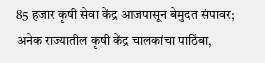85 हजार कृषी सेवा केंद्र आजपासून बेमुदत संपावर; अनेक राज्यातील कृषी केंद्र चालकांचा पाठिंबा,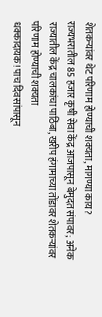शेतकऱ्यांवर थेट परिणाम होण्याची शक्यता, मागण्या काय?
राज्यभरातील 85 हजार कृषी सेवा केंद्र आजपासून बेमुदत संपावर; अनेक राज्यातील केंद्र चालकांचा पाठिंबा, खरीप हंगामाच्या तोंडावर शेतकऱ्यांवर परिणाम होण्याची शक्यता
धक्कादायक! पाच दिवसांपासून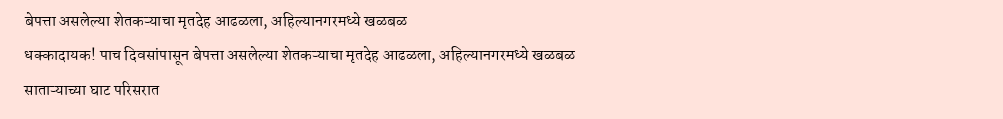बेपत्ता असलेल्या शेतकऱ्याचा मृतदेह आढळला, अहिल्यानगरमध्ये खळबळ
धक्कादायक! पाच दिवसांपासून बेपत्ता असलेल्या शेतकऱ्याचा मृतदेह आढळला, अहिल्यानगरमध्ये खळबळ
साताऱ्याच्या घाट परिसरात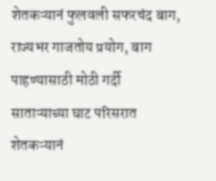शेतकऱ्यानं फुलवली सफरचंद बाग, राज्यभर गाजतोय प्रयोग, बाग पाहण्यासाठी मोठी गर्दी
साताऱ्याच्या घाट परिसरात शेतकऱ्यानं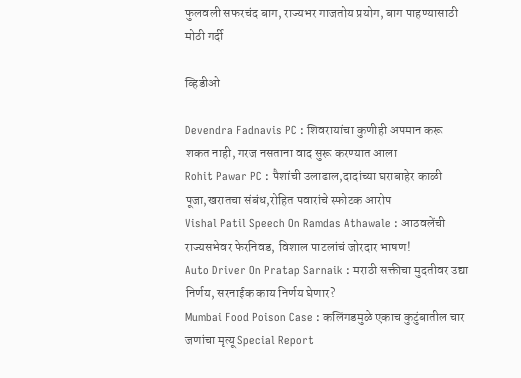फुलवली सफरचंद बाग, राज्यभर गाजतोय प्रयोग, बाग पाहण्यासाठी मोठी गर्दी

व्हिडीओ

Devendra Fadnavis PC : शिवरायांचा कुणीही अपमान करू शकत नाही, गरज नसताना वाद सुरू करण्यात आला
Rohit Pawar PC : पैशांची उलाढाल,दादांच्या घराबाहेर काळी पूजा,खरातचा संबंध,रोहित पवारांचे स्फोटक आरोप
Vishal Patil Speech On Ramdas Athawale : आठवलेंची राज्यसभेवर फेरनिवड, विशाल पाटलांचं जोरदार भाषण!
Auto Driver On Pratap Sarnaik : मराठी सक्तीचा मुदतीवर उद्या निर्णय, सरनाईक काय निर्णय घेणार?
Mumbai Food Poison Case : कलिंगडमुळे एकाच कुटुंबातील चार जणांचा मृत्यू Special Report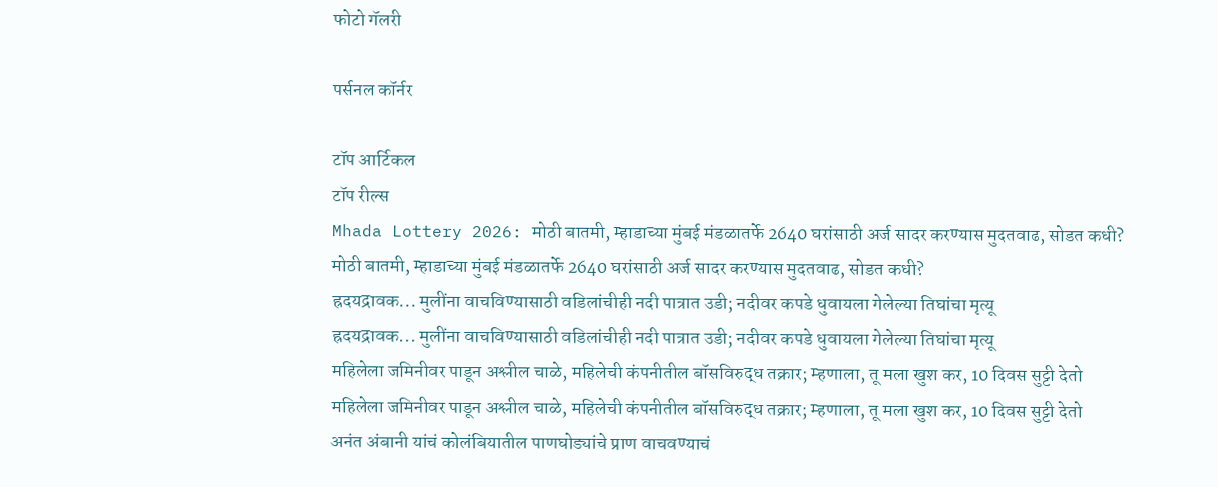फोटो गॅलरी

पर्सनल कॉर्नर

टॉप आर्टिकल
टॉप रील्स
Mhada Lottery 2026: मोठी बातमी, म्हाडाच्या मुंबई मंडळातर्फे 2640 घरांसाठी अर्ज सादर करण्यास मुदतवाढ, सोडत कधी?
मोठी बातमी, म्हाडाच्या मुंबई मंडळातर्फे 2640 घरांसाठी अर्ज सादर करण्यास मुदतवाढ, सोडत कधी?
ह्रदयद्रावक... मुलींना वाचविण्यासाठी वडिलांचीही नदी पात्रात उडी; नदीवर कपडे धुवायला गेलेल्या तिघांचा मृत्यू
ह्रदयद्रावक... मुलींना वाचविण्यासाठी वडिलांचीही नदी पात्रात उडी; नदीवर कपडे धुवायला गेलेल्या तिघांचा मृत्यू
महिलेला जमिनीवर पाडून अश्लील चाळे, महिलेची कंपनीतील बॉसविरुद्ध तक्रार; म्हणाला, तू मला खुश कर, 10 दिवस सुट्टी देतो
महिलेला जमिनीवर पाडून अश्लील चाळे, महिलेची कंपनीतील बॉसविरुद्ध तक्रार; म्हणाला, तू मला खुश कर, 10 दिवस सुट्टी देतो
अनंत अंबानी यांचं कोलंबियातील पाणघोड्यांचे प्राण वाचवण्याचं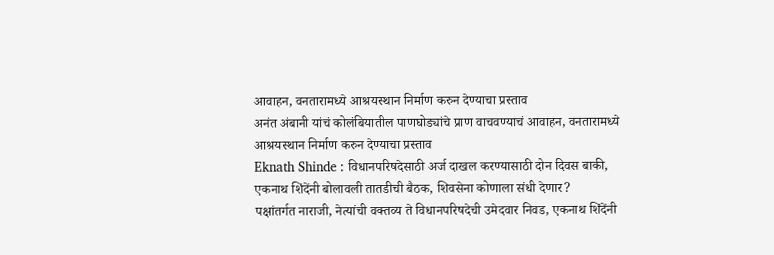आवाहन, वनतारामध्ये आश्रयस्थान निर्माण करुन देण्याचा प्रस्ताव
अनंत अंबानी यांचं कोलंबियातील पाणघोड्यांचे प्राण वाचवण्याचं आवाहन, वनतारामध्ये आश्रयस्थान निर्माण करुन देण्याचा प्रस्ताव
Eknath Shinde : विधानपरिषदेसाठी अर्ज दाखल करण्यासाठी दोन दिवस बाकी, एकनाथ शिंदेंनी बोलावली तातडीची बैठक, शिवसेना कोणाला संधी देणार?
पक्षांतर्गत नाराजी, नेत्यांची वक्तव्य ते विधानपरिषदेची उमेदवार निवड, एकनाथ शिंदेंनी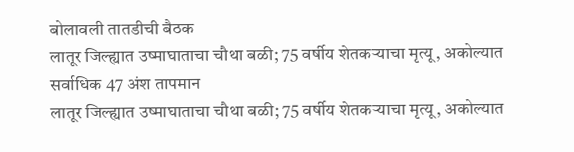बोलावली तातडीची बैठक
लातूर जिल्ह्यात उष्माघाताचा चौथा बळी; 75 वर्षीय शेतकऱ्याचा मृत्यू, अकोल्यात सर्वाधिक 47 अंश तापमान
लातूर जिल्ह्यात उष्माघाताचा चौथा बळी; 75 वर्षीय शेतकऱ्याचा मृत्यू, अकोल्यात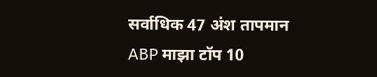सर्वाधिक 47 अंश तापमान
ABP माझा टॉप 10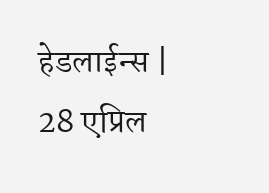हेडलाईन्स | 28 एप्रिल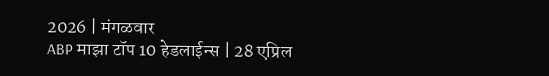2026 | मंगळवार
ABP माझा टॉप 10 हेडलाईन्स | 28 एप्रिल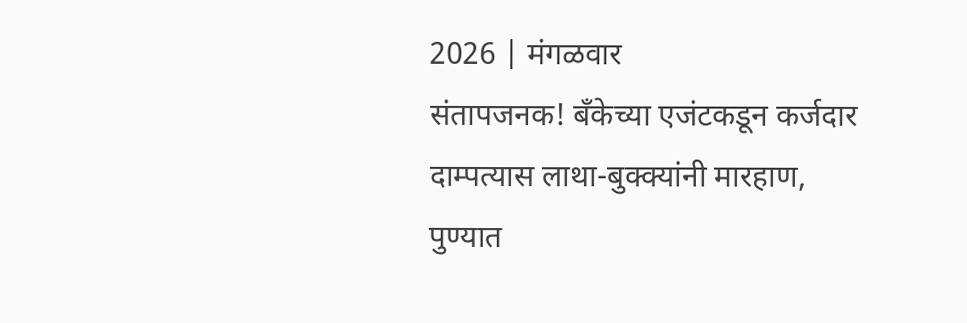2026 | मंगळवार
संतापजनक! बँकेच्या एजंटकडून कर्जदार दाम्पत्यास लाथा-बुक्क्यांनी मारहाण, पुण्यात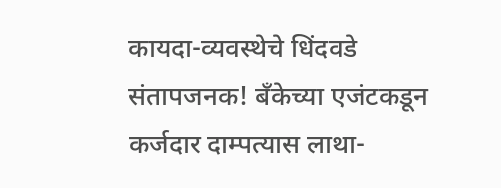कायदा-व्यवस्थेचे धिंदवडे
संतापजनक! बँकेच्या एजंटकडून कर्जदार दाम्पत्यास लाथा-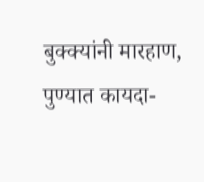बुक्क्यांनी मारहाण, पुण्यात कायदा-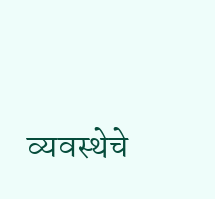व्यवस्थेचे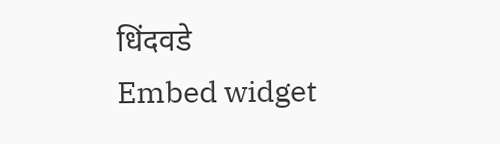धिंदवडे
Embed widget